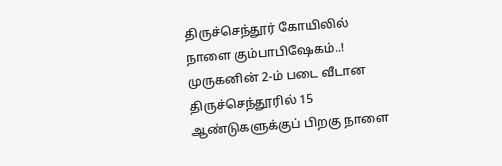திருச்செந்தூர் கோயிலில் நாளை கும்பாபிஷேகம்..!
முருகனின் 2-ம் படை வீடான திருச்செந்தூரில் 15 ஆண்டுகளுக்குப் பிறகு நாளை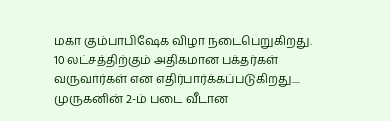மகா கும்பாபிஷேக விழா நடைபெறுகிறது. 10 லட்சத்திற்கும் அதிகமான பக்தர்கள் வருவார்கள் என எதிர்பார்க்கப்படுகிறது....
முருகனின் 2-ம் படை வீடான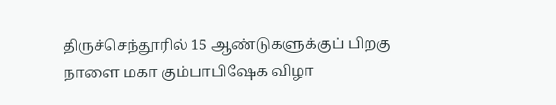திருச்செந்தூரில் 15 ஆண்டுகளுக்குப் பிறகு நாளை மகா கும்பாபிஷேக விழா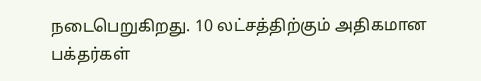நடைபெறுகிறது. 10 லட்சத்திற்கும் அதிகமான பக்தர்கள்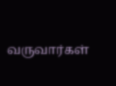வருவார்கள்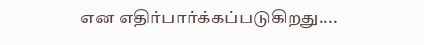என எதிர்பார்க்கப்படுகிறது....